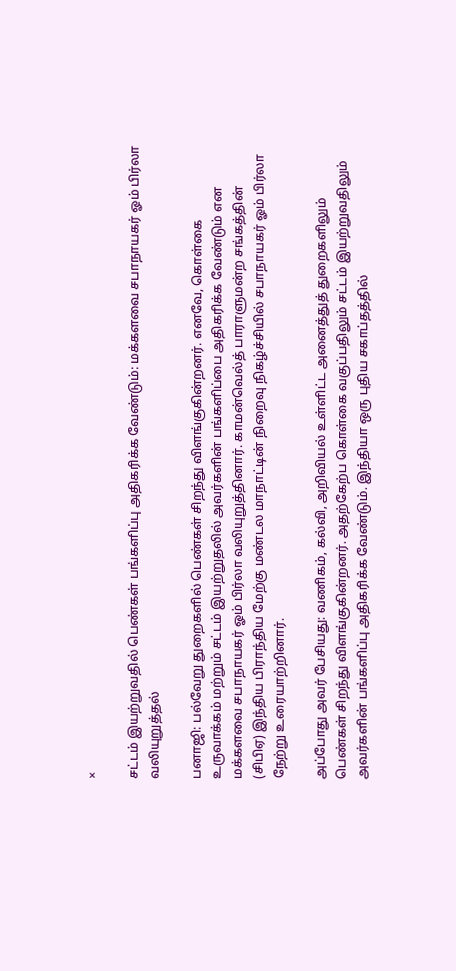×

சட்டம் இயற்றுவதில் பெண்கள் பங்களிப்பு அதிகரிக்க வேண்டும்: மக்களவை சபாநாயகர் ஓம் பிர்லா வலியுறுத்தல்

பனாஜி: பல்வேறு துறைகளில் பெண்கள் சிறந்து விளங்குகின்றனர். எனவே, கொள்கை உருவாக்கம் மற்றும் சட்டம் இயற்றுதலில் அவர்களின் பங்களிப்பை அதிகரிக்க வேண்டும் என மக்களவை சபாநாயகர் ஓம் பிர்லா வலியுறுத்தினார். காமன்வெல்த் பாராளுமன்ற சங்கத்தின் (சிபிஏ) இந்திய பிராந்திய மேற்கு மண்டல மாநாட்டின் நிறைவு நிகழ்ச்சியில் சபாநாயகர் ஓம் பிர்லா நேற்று உரையாற்றினார்.

அப்போது அவர் பேசியது: வணிகம், கல்வி, அறிவியல் உள்ளிட்ட அனைத்துத் துறைகளிலும் பெண்கள் சிறந்து விளங்குகின்றனர். அதற்கேற்ப கொள்கை வகுப்பதிலும் சட்டம் இயற்றுவதிலும் அவர்களின் பங்களிப்பு அதிகரிக்க வேண்டும். இந்தியா ஒரு புதிய சகாப்தத்தில்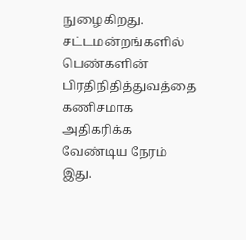நுழைகிறது. சட்டமன்றங்களில் பெண்களின் பிரதிநிதித்துவத்தை கணிசமாக அதிகரிக்க வேண்டிய நேரம் இது.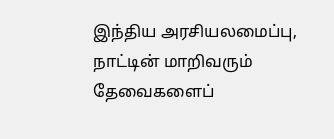இந்திய அரசியலமைப்பு, நாட்டின் மாறிவரும் தேவைகளைப்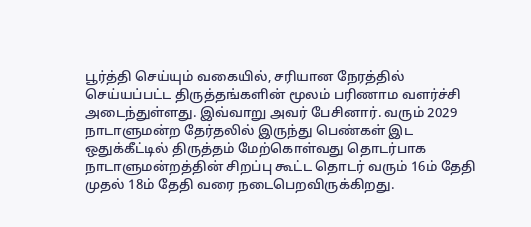பூர்த்தி செய்யும் வகையில், சரியான நேரத்தில் செய்யப்பட்ட திருத்தங்களின் மூலம் பரிணாம வளர்ச்சி அடைந்துள்ளது. இவ்வாறு அவர் பேசினார். வரும் 2029 நாடாளுமன்ற தேர்தலில் இருந்து பெண்கள் இட ஒதுக்கீட்டில் திருத்தம் மேற்கொள்வது தொடர்பாக நாடாளுமன்றத்தின் சிறப்பு கூட்ட தொடர் வரும் 16ம் தேதி முதல் 18ம் தேதி வரை நடைபெறவிருக்கிறது.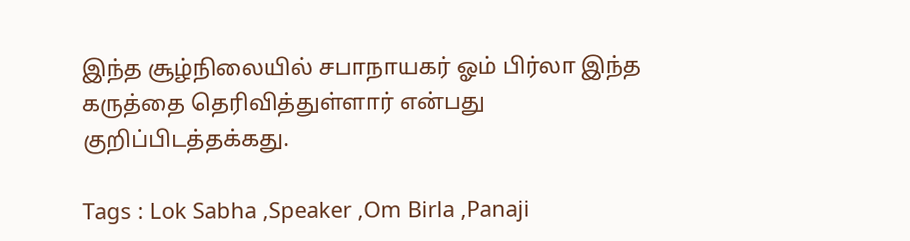இந்த சூழ்நிலையில் சபாநாயகர் ஓம் பிர்லா இந்த கருத்தை தெரிவித்துள்ளார் என்பது குறிப்பிடத்தக்கது.

Tags : Lok Sabha ,Speaker ,Om Birla ,Panaji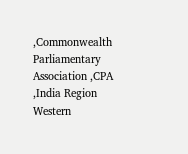,Commonwealth Parliamentary Association ,CPA ,India Region Western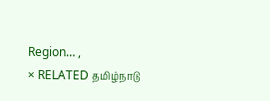Region… ,
× RELATED தமிழ்நாடு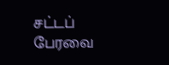சட்டப் பேரவை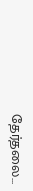தேர்தலை...